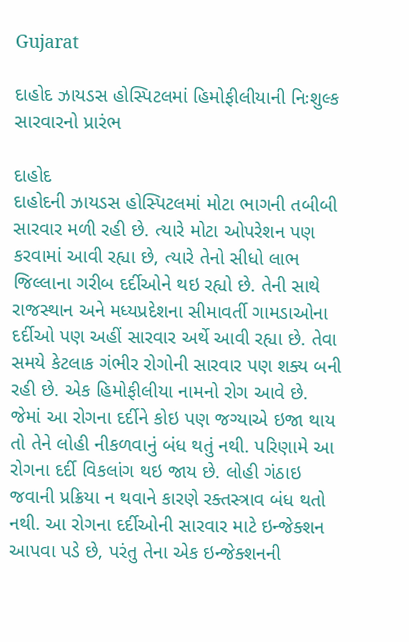Gujarat

દાહોદ ઝાયડસ હોસ્પિટલમાં હિમોફીલીયાની નિઃશુલ્ક સારવારનો પ્રારંભ

દાહોદ
દાહોદની ઝાયડસ હોસ્પિટલમાં મોટા ભાગની તબીબી સારવાર મળી રહી છે. ત્યારે મોટા ઓપરેશન પણ કરવામાં આવી રહ્યા છે, ત્યારે તેનો સીધો લાભ જિલ્લાના ગરીબ દર્દીઓને થઇ રહ્યો છે. તેની સાથે રાજસ્થાન અને મધ્યપ્રદેશના સીમાવર્તી ગામડાઓના દર્દીઓ પણ અહીં સારવાર અર્થે આવી રહ્યા છે. તેવા સમયે કેટલાક ગંભીર રોગોની સારવાર પણ શક્ય બની રહી છે. એક હિમોફીલીયા નામનો રોગ આવે છે. જેમાં આ રોગના દર્દીને કોઇ પણ જગ્યાએ ઇજા થાય તો તેને લોહી નીકળવાનું બંધ થતું નથી. પરિણામે આ રોગના દર્દી વિકલાંગ થઇ જાય છે. લોહી ગંઠાઇ જવાની પ્રક્રિયા ન થવાને કારણે રક્તસ્ત્રાવ બંધ થતો નથી. આ રોગના દર્દીઓની સારવાર માટે ઇન્જેક્શન આપવા પડે છે, પરંતુ તેના એક ઇન્જેક્શનની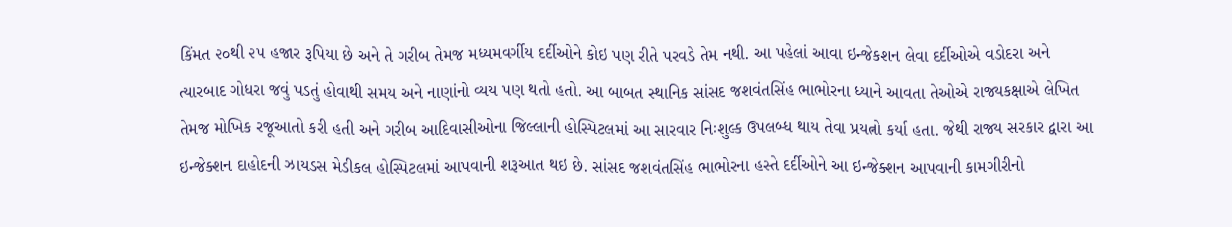કિંમત ૨૦થી ૨૫ હજાર રૂપિયા છે અને તે ગરીબ તેમજ મધ્યમવર્ગીય દર્દીઓને કોઇ પણ રીતે પરવડે તેમ નથી. આ પહેલાં આવા ઇન્જેકશન લેવા દર્દીઓએ વડોદરા અને ત્યારબાદ ગોધરા જવું પડતું હોવાથી સમય અને નાણાંનો વ્યય પણ થતો હતો. આ બાબત સ્થાનિક સાંસદ જશવંતસિંહ ભાભોરના ધ્યાને આવતા તેઓએ રાજ્યકક્ષાએ લેખિત તેમજ મોખિક રજૂઆતો કરી હતી અને ગરીબ આદિવાસીઓના જિલ્લાની હોસ્પિટલમાં આ સારવાર નિઃશુલ્ક ઉપલબ્ધ થાય તેવા પ્રયત્નો કર્યા હતા. જેથી રાજ્ય સરકાર દ્વારા આ ઇન્જેક્શન દાહોદની ઝાયડસ મેડીકલ હોસ્પિટલમાં આપવાની શરૂઆત થઇ છે. સાંસદ જશવંતસિંહ ભાભોરના હસ્તે દર્દીઓને આ ઇન્જેક્શન આપવાની કામગીરીનો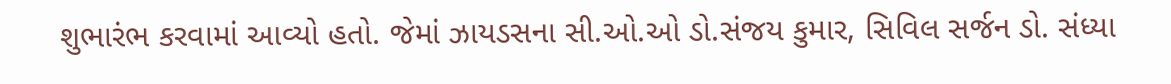શુભારંભ કરવામાં આવ્યો હતો. જેમાં ઝાયડસના સી.ઓ.ઓ ડો.સંજય કુમાર, સિવિલ સર્જન ડો. સંધ્યા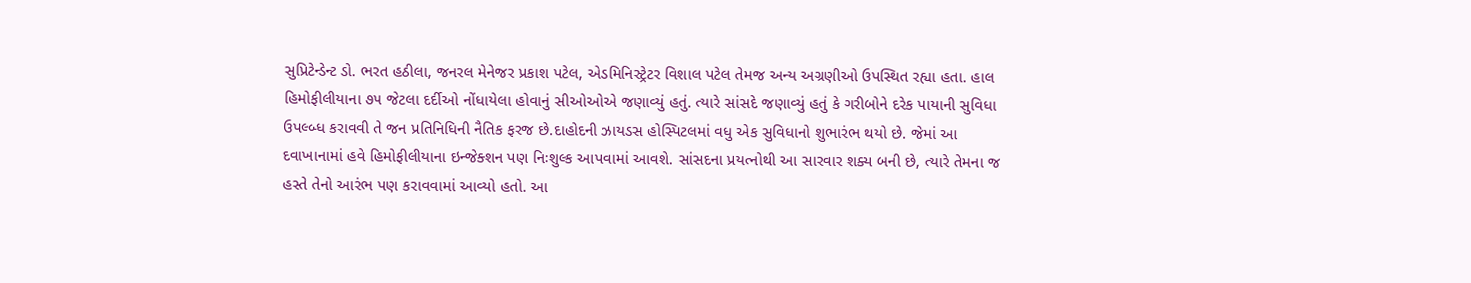સુપ્રિટેન્ડેન્ટ ડો. ભરત હઠીલા, જનરલ મેનેજર પ્રકાશ પટેલ, એડમિનિસ્ટ્રેટર વિશાલ પટેલ તેમજ અન્ય અગ્રણીઓ ઉપસ્થિત રહ્યા હતા. હાલ હિમોફીલીયાના ૭૫ જેટલા દર્દીઓ નોંધાયેલા હોવાનું સીઓઓએ જણાવ્યું હતું. ત્યારે સાંસદે જણાવ્યું હતું કે ગરીબોને દરેક પાયાની સુવિધા ઉપલ્બ્ધ કરાવવી તે જન પ્રતિનિધિની નૈતિક ફરજ છે.દાહોદની ઝાયડસ હોસ્પિટલમાં વધુ એક સુવિધાનો શુભારંભ થયો છે. જેમાં આ દવાખાનામાં હવે હિમોફીલીયાના ઇન્જેક્શન પણ નિઃશુલ્ક આપવામાં આવશે. સાંસદના પ્રયત્નોથી આ સારવાર શક્ય બની છે, ત્યારે તેમના જ હસ્તે તેનો આરંભ પણ કરાવવામાં આવ્યો હતો. આ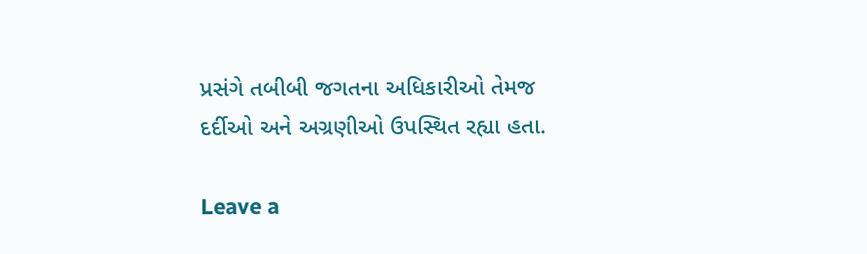પ્રસંગે તબીબી જગતના અધિકારીઓ તેમજ દર્દીઓ અને અગ્રણીઓ ઉપસ્થિત રહ્યા હતા.

Leave a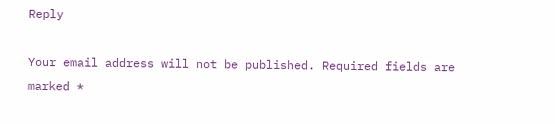Reply

Your email address will not be published. Required fields are marked *